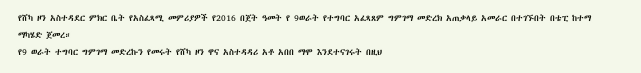የሸካ ዞን አስተዳደር ምክር ቤት የአስፈጻሚ መምሪያዎች የ2016 በጀት ዓመት የ 9ወራት የተግባር አፈጻጸም ግምገማ መድረክ አጠቃላይ አመራር በተገኙበት በቴፒ ከተማ ማካሄድ ጀመረ።
የ9 ወራት ተግባር ግምገማ መድረኩን የመሩት የሸካ ዞን ዋና አስተዳዳሪ አቶ አበበ ማሞ እንደተናገሩት በዚህ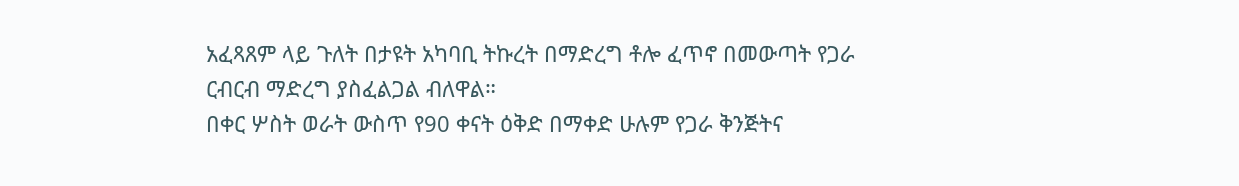አፈጻጸም ላይ ጉለት በታዩት አካባቢ ትኩረት በማድረግ ቶሎ ፈጥኖ በመውጣት የጋራ ርብርብ ማድረግ ያስፈልጋል ብለዋል።
በቀር ሦስት ወራት ውስጥ የ90 ቀናት ዕቅድ በማቀድ ሁሉም የጋራ ቅንጅትና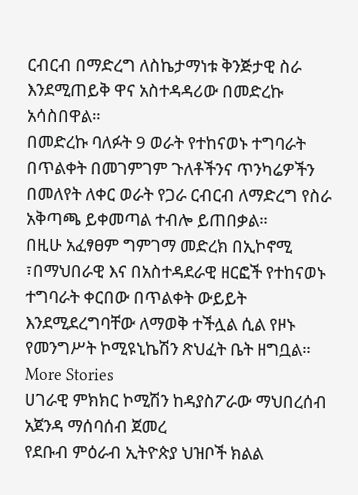ርብርብ በማድረግ ለስኬታማነቱ ቅንጅታዊ ስራ እንደሚጠይቅ ዋና አስተዳዳሪው በመድረኩ አሳስበዋል።
በመድረኩ ባለፉት 9 ወራት የተከናወኑ ተግባራት በጥልቀት በመገምገም ጉለቶችንና ጥንካሬዎችን በመለየት ለቀር ወራት የጋራ ርብርብ ለማድረግ የስራ አቅጣጫ ይቀመጣል ተብሎ ይጠበቃል።
በዚሁ አፈፃፀም ግምገማ መድረክ በኢኮኖሚ ፣በማህበራዊ እና በአስተዳደራዊ ዘርፎች የተከናወኑ ተግባራት ቀርበው በጥልቀት ውይይት እንደሚደረግባቸው ለማወቅ ተችሏል ሲል የዞኑ የመንግሥት ኮሚዩኒኬሽን ጽህፈት ቤት ዘግቧል።
More Stories
ሀገራዊ ምክክር ኮሚሽን ከዳያስፖራው ማህበረሰብ አጀንዳ ማሰባሰብ ጀመረ
የደቡብ ምዕራብ ኢትዮጵያ ህዝቦች ክልል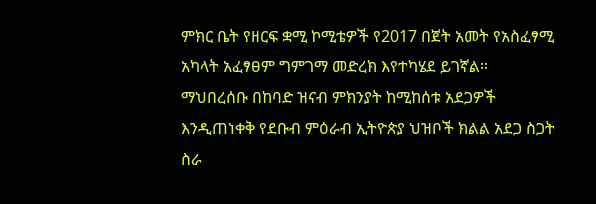ምክር ቤት የዘርፍ ቋሚ ኮሚቴዎች የ2017 በጀት አመት የአስፈፃሚ አካላት አፈፃፀም ግምገማ መድረክ እየተካሄደ ይገኛል።
ማህበረሰቡ በከባድ ዝናብ ምክንያት ከሚከሰቱ አደጋዎች እንዲጠነቀቅ የደቡብ ምዕራብ ኢትዮጵያ ህዝቦች ክልል አደጋ ስጋት ስራ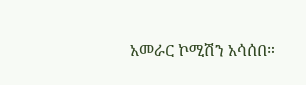አመራር ኮሚሽን አሳሰበ።